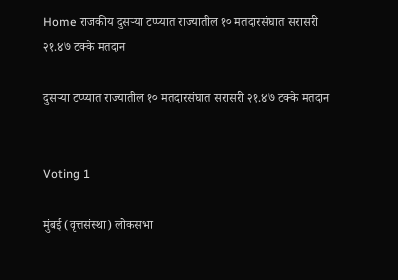Home राजकीय दुसऱ्या टप्प्यात राज्यातील १० मतदारसंघात सरासरी २१.४७ टक्के मतदान

दुसऱ्या टप्प्यात राज्यातील १० मतदारसंघात सरासरी २१.४७ टक्के मतदान


Voting 1

मुंबई (वृत्तसंस्था) लोकसभा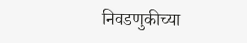निवडणुकीच्या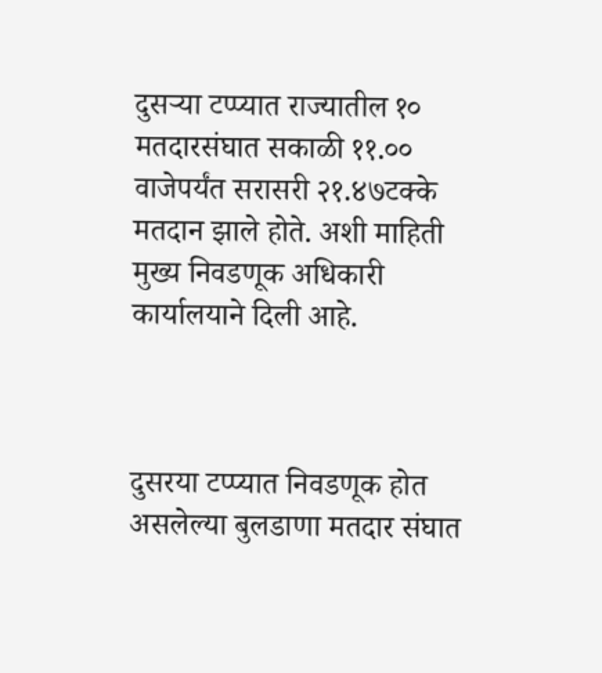दुसऱ्या टप्प्यात राज्यातील १० मतदारसंघात सकाळी ११.०० वाजेपर्यंत सरासरी २१.४७टक्के मतदान झाले होते. अशी माहिती मुख्य निवडणूक अधिकारी कार्यालयाने दिली आहे.



दुसरया टप्प्यात निवडणूक होत असलेल्या बुलडाणा मतदार संघात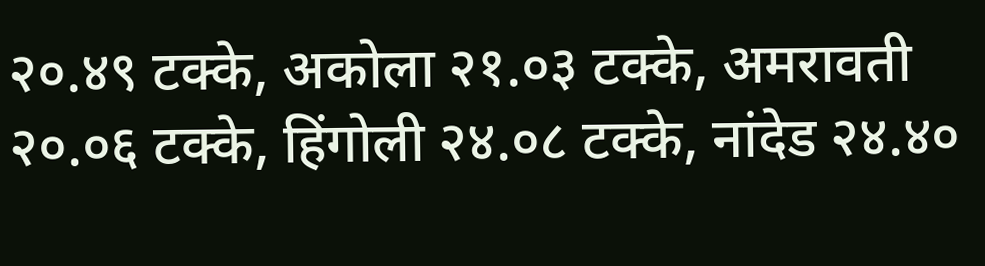२०.४९ टक्के, अकोला २१.०३ टक्के, अमरावती २०.०६ टक्के, हिंगोली २४.०८ टक्के, नांदेड २४.४०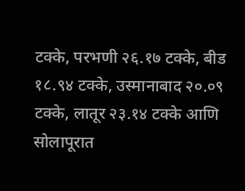टक्के, परभणी २६.१७ टक्के, बीड १८.९४ टक्के, उस्मानाबाद २०.०९ टक्के, लातूर २३.१४ टक्के आणि सोलापूरात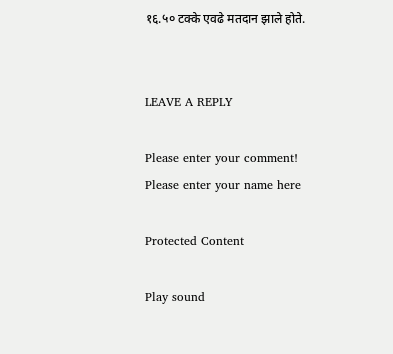१६.५० टक्के एवढे मतदान झाले होते.


LEAVE A REPLY

Please enter your comment!
Please enter your name here

Protected Content

Play sound